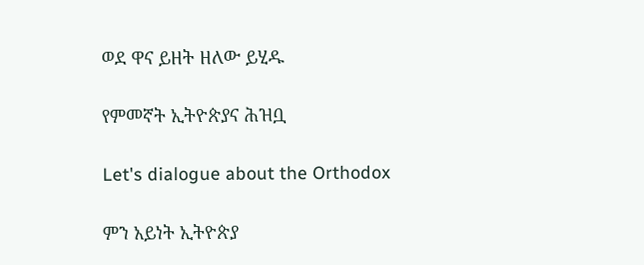ወደ ዋና ይዘት ዘለው ይሂዱ

የምመኛት ኢትዮጵያና ሕዝቧ

Let's dialogue about the Orthodox

ምን አይነት ኢትዮጵያ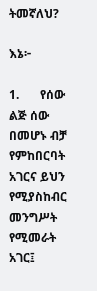ትመኛለህ?

እኔ፦

1.       የሰው ልጅ ሰው በመሆኑ ብቻ የምከበርባት አገርና ይህን የሚያስከብር መንግሥት የሚመራት አገር፤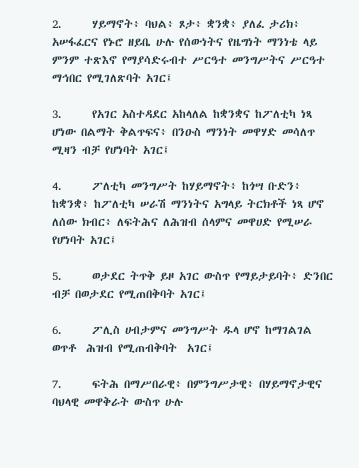2.      ሃይማኖት፥ ባህል፥ ጾታ፥ ቋንቋ፥ ያለፈ ታሪክ፥ አሠፋፈርና የኑሮ ዘይቤ ሁሉ የሰውነትና የዜግነት ማንነቴ ላይ ምንም ተጽእኖ የማያሳድሩብተ ሥርዓተ መንግሥትና ሥርዓተ ማኅበር የሚገለጽባት አገር፤

3.      የአገር አስተዳደር አከላለል ከቋንቋና ከፖለቲካ ነጻ ሆነው በልማት ቅልጥፍና፥ በንዑስ ማንነት መዋሃድ መሳለጥ ሚዛን ብቻ የሆነባት አገር፤

4.      ፖለቲካ መንግሥት ከሃይማኖት፥ ከጎሣ ቡድን፥ ከቋንቋ፥ ከፖለቲካ ሠራሽ ማንነትና አግላይ ትርክቶች ነጻ ሆኖ ለሰው ክብር፥ ለፍትሕና ለሕዝብ ሰላምና መዋሀድ የሚሠራ የሆነባት አገር፤

5.      ወታደር ትጥቅ ይዞ አገር ውስጥ የማይታይባት፥ ድንበር ብቻ በወታደር የሚጠበቅባት አገር፤

6.      ፖሊስ ሀብታምና መንግሥት ዱላ ሆኖ ከማገልገል ወጥቶ  ሕዝብ የሚጠብቅባት  አገር፤

7.      ፍትሕ በማሥበራዊ፥ በምንግሥታዊ፥ በሃይማኖታዊና ባህላዊ መዋቅራት ውስጥ ሁሉ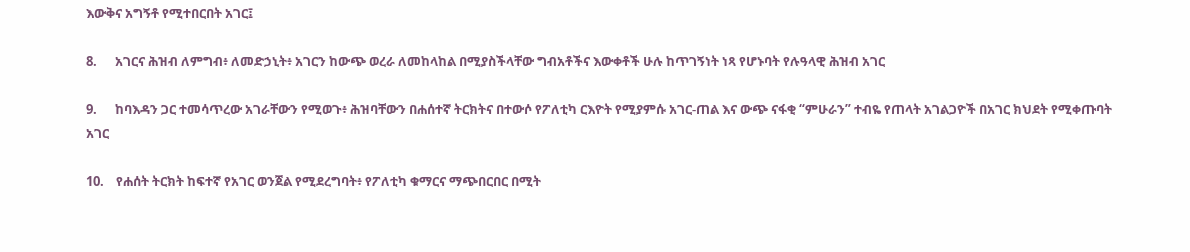እውቅና አግኝቶ የሚተበርበት አገር፤

8.      አገርና ሕዝብ ለምግብ፥ ለመድኃኒት፥ አገርን ከውጭ ወረራ ለመከላከል በሚያስችላቸው ግብአቶችና እውቀቶች ሁሉ ከጥገኝነት ነጻ የሆኑባት የሉዓላዊ ሕዝብ አገር

9.      ከባእዳን ጋር ተመሳጥረው አገራቸውን የሚወጉ፥ ሕዝባቸውን በሐሰተኛ ትርክትና በተውሶ የፖለቲካ ርእዮት የሚያምሱ አገር-ጠል እና ውጭ ናፋቂ “ምሁራን” ተብዬ የጠላት አገልጋዮች በአገር ክህደት የሚቀጡባት አገር

10.    የሐሰት ትርክት ከፍተኛ የአገር ወንጀል የሚደረግባት፥ የፖለቲካ ቁማርና ማጭበርበር በሚት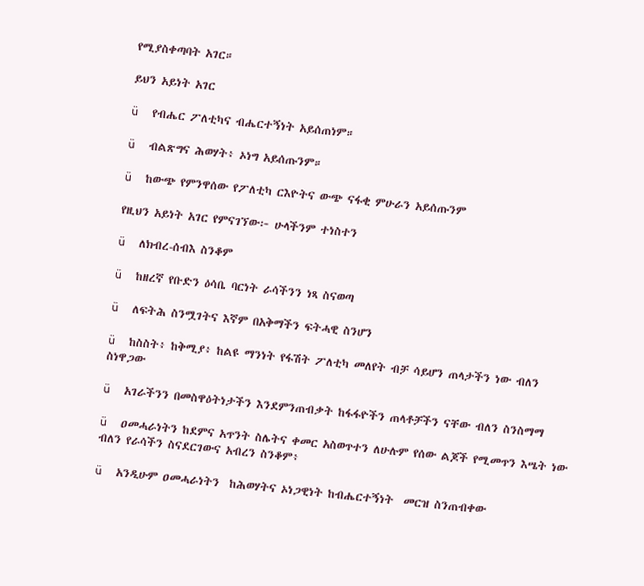የሚያስቀጣባት አገር።

ይህን አይነት አገር

ü  የብሔር ፖለቲካና ብሔርተኝነት አይሰጠነም።

ü  ብልጽግና ሕወሃት፥ ኦነግ አይሰጡንም።

ü  ከውጭ የምንዋሰው የፖለቲካ ርእዮትና ውጭ ናፋቂ ምሁራን አይሰጡንም

የዚህን አይነት አገር የምናገኘው፦ ሁላችንም ተነስተን

ü  ለክብረ-ሰብእ ስንቆም

ü  ከዘረኛ የቡድን ዕሳቤ ባርነት ራሳችንን ነጻ ስናወጣ

ü  ለፍትሕ ስንሟገትና እኛም በአቅማችን ፍትሓዊ ስንሆን

ü  ከስስት፥ ከቅሚያ፥ ከልዩ ማንነት የፋሽት ፖለቲካ መለየት ብቻ ሳይሆን ጠላታችን ነው ብለን ስነዋጋው

ü  አገራችንን በመስዋዕትነታችን እንደምንጠብቃት ከፋፋዮችን ጠላቶቻችን ናቸው ብለን ስንስማማ

ü  ዐመሓራነትን ከደምና አጥንት ስሌትና ቀመር አስወጥተን ለሁሉም የሰው ልጆች የሚመጥን እሤት ነው ብለን የራሳችን ስናደርገውና አብረን ስንቆም፥

ü  አንዲሁም ዐመሓራነትን  ከሕወሃትና ኦነጋዊነት ከብሔርተኝነት  መርዝ ስንጠብቀው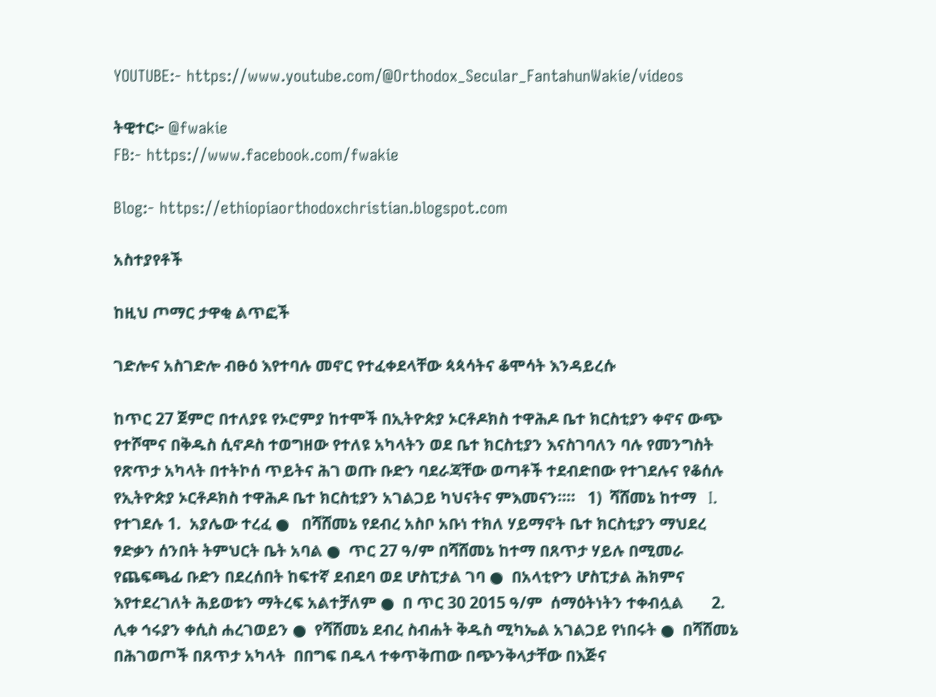YOUTUBE:- https://www.youtube.com/@Orthodox_Secular_FantahunWakie/videos

ትዊተር፦ @fwakie
FB:- https://www.facebook.com/fwakie

Blog:- https://ethiopiaorthodoxchristian.blogspot.com

አስተያየቶች

ከዚህ ጦማር ታዋቂ ልጥፎች

ገድሎና አስገድሎ ብፁዕ እየተባሉ መኖር የተፈቀደላቸው ጳጳሳትና ቆሞሳት እንዳይረሱ

ከጥር 27 ጀምሮ በተለያዩ የኦሮምያ ከተሞች በኢትዮጵያ ኦርቶዶክስ ተዋሕዶ ቤተ ክርስቲያን ቀኖና ውጭ የተሾሞና በቅዱስ ሲኖዶስ ተወግዘው የተለዩ አካላትን ወደ ቤተ ክርስቲያን እናስገባለን ባሉ የመንግስት የጽጥታ አካላት በተትኮሰ ጥይትና ሕገ ወጡ ቡድን ባደራጃቸው ወጣቶች ተደብድበው የተገደሉና የቆሰሉ  የኢትዮጵያ ኦርቶዶክስ ተዋሕዶ ቤተ ክርስቲያን አገልጋይ ካህናትና ምእመናን።።   1)  ሻሸመኔ ከተማ   I.   የተገደሉ 1.  አያሌው ተረፈ ●   በሻሸመኔ የደብረ አስቦ አቡነ ተክለ ሃይማኖት ቤተ ክርስቲያን ማህደረ ፃድቃን ሰንበት ትምህርት ቤት አባል ●  ጥር 27 ዓ/ም በሻሸመኔ ከተማ በጸጥታ ሃይሉ በሚመራ የጨፍጫፊ ቡድን በደረሰበት ከፍተኛ ደብደባ ወደ ሆስፒታል ገባ ●  በአላቲዮን ሆስፒታል ሕክምና እየተደረገለት ሕይወቱን ማትረፍ አልተቻለም ●  በ ጥር 30 2015 ዓ/ም  ሰማዕትነትን ተቀብሏል       2.  ሊቀ ኅሩያን ቀሲስ ሐረገወይን ●  የሻሸመኔ ደብረ ስብሐት ቅዱስ ሚካኤል አገልጋይ የነበሩት ●  በሻሸመኔ በሕገወጦች በጸጥታ አካላት  በበግፍ በዱላ ተቀጥቅጠው በጭንቅላታቸው በእጅና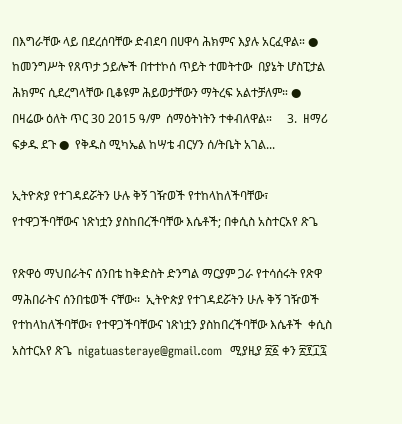በእግራቸው ላይ በደረሰባቸው ድብደባ በሀዋሳ ሕክምና እያሉ አርፈዋል። ●  ከመንግሥት የጸጥታ ኃይሎች በተተኮሰ ጥይት ተመትተው  በያኔት ሆስፒታል ሕክምና ሲደረግላቸው ቢቆዩም ሕይወታቸውን ማትረፍ አልተቻለም። ●  በዛሬው ዕለት ጥር 30 2015 ዓ/ም  ሰማዕትነትን ተቀብለዋል።     3.  ዘማሪ ፍቃዱ ደጉ ●  የቅዱስ ሚካኤል ከሣቴ ብርሃን ሰ/ትቤት አገል...

ኢትዮጵያ የተገዳደሯትን ሁሉ ቅኝ ገዥወች የተከላከለችባቸው፣ የተዋጋችባቸውና ነጽነቷን ያስከበረችባቸው እሴቶች; በቀሲስ አስተርአየ ጽጌ

የጽዋዕ ማህበራትና ሰንበቴ ከቅድስት ድንግል ማርያም ጋራ የተሳሰሩት የጽዋ ማሕበራትና ሰንበቴወች ናቸው፡፡  ኢትዮጵያ የተገዳደሯትን ሁሉ ቅኝ ገዥወች የተከላከለችባቸው፣ የተዋጋችባቸውና ነጽነቷን ያስከበረችባቸው እሴቶች  ቀሲስ አስተርአየ ጽጌ  nigatuasteraye@gmail.com  ሚያዚያ ፳፩ ቀን ፳፻፲፯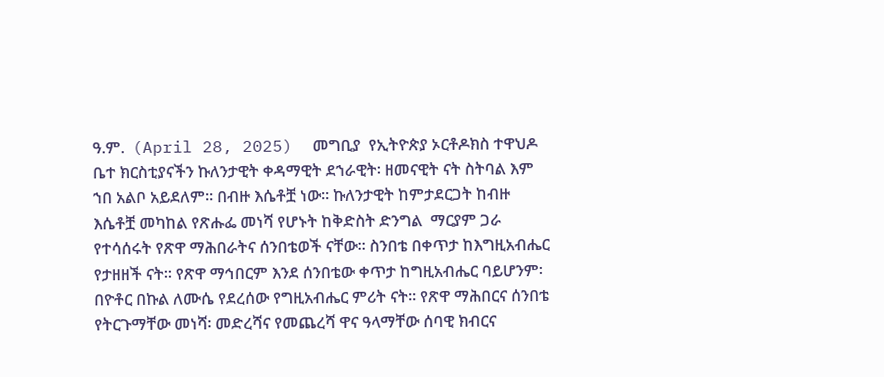ዓ.ም.  (April 28, 2025)  መግቢያ  የኢትዮጵያ ኦርቶዶክስ ተዋህዶ ቤተ ክርስቲያናችን ኩለንታዊት ቀዳማዊት ደኀራዊት፡ ዘመናዊት ናት ስትባል እም ኀበ አልቦ አይደለም፡፡ በብዙ እሴቶቿ ነው፡፡ ኩለንታዊት ከምታደርጋት ከብዙ እሴቶቿ መካከል የጽሑፌ መነሻ የሆኑት ከቅድስት ድንግል  ማርያም ጋራ የተሳሰሩት የጽዋ ማሕበራትና ሰንበቴወች ናቸው፡፡ ስንበቴ በቀጥታ ከእግዚአብሔር የታዘዘች ናት፡፡ የጽዋ ማኅበርም እንደ ሰንበቴው ቀጥታ ከግዚአብሔር ባይሆንም፡ በዮቶር በኩል ለሙሴ የደረሰው የግዚአብሔር ምሪት ናት፡፡ የጽዋ ማሕበርና ሰንበቴ የትርጉማቸው መነሻ፡ መድረሻና የመጨረሻ ዋና ዓላማቸው ሰባዊ ክብርና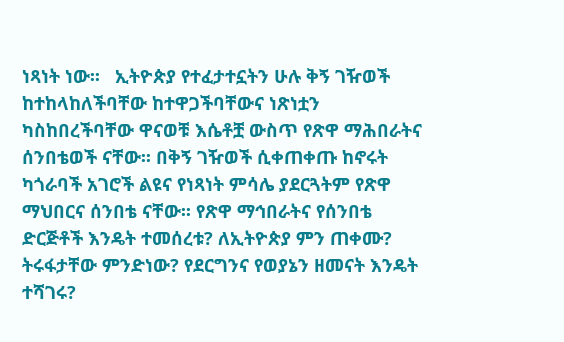ነጻነት ነው፡፡   ኢትዮጵያ የተፈታተኗትን ሁሉ ቅኝ ገዥወች ከተከላከለችባቸው ከተዋጋችባቸውና ነጽነቷን ካስከበረችባቸው ዋናወቹ እሴቶቿ ውስጥ የጽዋ ማሕበራትና ሰንበቴወች ናቸው፡፡ በቅኝ ገዥወች ሲቀጠቀጡ ከኖሩት ካጎራባች አገሮች ልዩና የነጻነት ምሳሌ ያደርጓትም የጽዋ ማህበርና ሰንበቴ ናቸው፡፡ የጽዋ ማኅበራትና የሰንበቴ ድርጅቶች እንዴት ተመሰረቱ? ለኢትዮጵያ ምን ጠቀሙ? ትሩፋታቸው ምንድነው? የደርግንና የወያኔን ዘመናት እንዴት ተሻገሩ?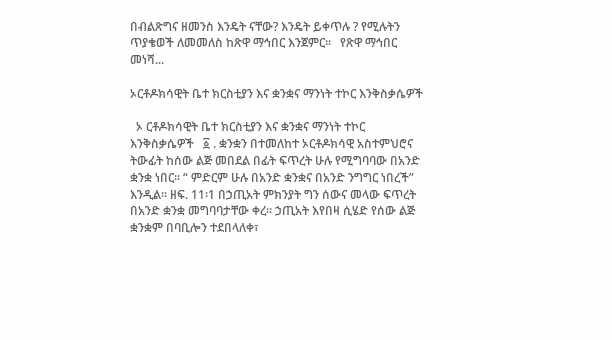በብልጽግና ዘመንስ እንዴት ናቸው? እንዴት ይቀጥሉ ? የሚሉትን ጥያቄወች ለመመለስ ከጽዋ ማኅበር እንጀምር፡፡   የጽዋ ማኅበር መነሻ...

ኦርቶዶክሳዊት ቤተ ክርስቲያን እና ቋንቋና ማንነት ተኮር እንቅስቃሴዎች

  ኦ ርቶዶክሳዊት ቤተ ክርስቲያን እና ቋንቋና ማንነት ተኮር እንቅስቃሴዎች   ፩ . ቋንቋን በተመለከተ ኦርቶዶክሳዊ አስተምህሮና ትውፊት ከሰው ልጅ መበደል በፊት ፍጥረት ሁሉ የሚግባባው በአንድ ቋንቋ ነበር፡፡ “ ምድርም ሁሉ በአንድ ቋንቋና በአንድ ንግግር ነበረች” እንዲል፡፡ ዘፍ. 11፡1 በኃጢአት ምክንያት ግን ሰውና መላው ፍጥረት በአንድ ቋንቋ መግባባታቸው ቀረ፡፡ ኃጢአት እየበዛ ሲሄድ የሰው ልጅ ቋንቋም በባቢሎን ተደበላለቀ፣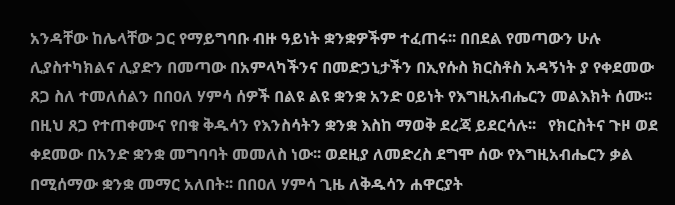አንዳቸው ከሌላቸው ጋር የማይግባቡ ብዙ ዓይነት ቋንቋዎችም ተፈጠሩ፡፡ በበደል የመጣውን ሁሉ ሊያስተካክልና ሊያድን በመጣው በአምላካችንና በመድኃኒታችን በኢየሱስ ክርስቶስ አዳኝነት ያ የቀደመው ጸጋ ስለ ተመለሰልን በበዐለ ሃምሳ ሰዎች በልዩ ልዩ ቋንቋ አንድ ዐይነት የእግዚአብሔርን መልእክት ሰሙ፡፡ በዚህ ጸጋ የተጠቀሙና የበቁ ቅዱሳን የእንስሳትን ቋንቋ እስከ ማወቅ ደረጃ ይደርሳሉ፡፡   የክርስትና ጉዞ ወደ ቀደመው በአንድ ቋንቋ መግባባት መመለስ ነው፡፡ ወደዚያ ለመድረስ ደግሞ ሰው የእግዚአብሔርን ቃል በሚሰማው ቋንቋ መማር አለበት፡፡ በበዐለ ሃምሳ ጊዜ ለቅዱሳን ሐዋርያት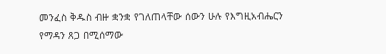መንፈስ ቅዱስ ብዙ ቋንቋ የገለጠላቸው ሰውን ሁሉ የእግዚአብሔርን የማዳን ጸጋ በሚሰማው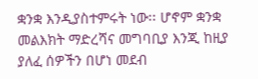ቋንቋ እንዲያስተምሩት ነው፡፡ ሆኖም ቋንቋ መልእክት ማድረሻና መግባቢያ እንጂ ከዚያ ያለፈ ሰዎችን በሆነ መደብ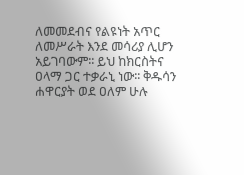ለመመደብና የልዩነት አጥር ለመሥራት እንደ መሳሪያ ሊሆን አይገባውም፡፡ ይህ ከክርስትና ዐላማ ጋር ተቃራኒ ነው፡፡ ቅዱሳን ሐዋርያት ወደ ዐለም ሁሉ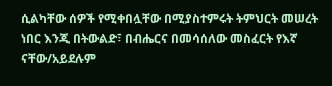ሲልካቸው ሰዎች የሚቀበሏቸው በሚያስተምሩት ትምህርት መሠረት ነበር እንጂ በትውልድ፣ በብሔርና በመሳሰለው መስፈርት የእኛ ናቸው/አይደሉም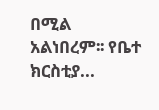በሚል አልነበረም፡፡ የቤተ ክርስቲያ...